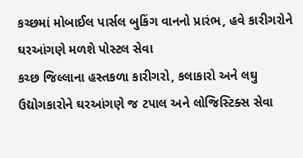કચ્છમાં મોબાઈલ પાર્સલ બુકિંગ વાનનો પ્રારંભ, હવે કારીગરોને ઘરઆંગણે મળશે પોસ્ટલ સેવા
કચ્છ જિલ્લાના હસ્તકળા કારીગરો, કલાકારો અને લઘુ ઉદ્યોગકારોને ઘરઆંગણે જ ટપાલ અને લોજિસ્ટિક્સ સેવા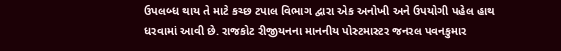ઉપલબ્ધ થાય તે માટે કચ્છ ટપાલ વિભાગ દ્વારા એક અનોખી અને ઉપયોગી પહેલ હાથ ધરવામાં આવી છે. રાજકોટ રીજીયનના માનનીય પોસ્ટમાસ્ટર જનરલ પવનકુમાર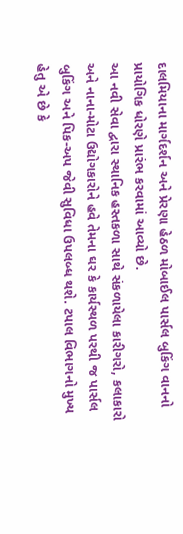દાલમિયાના માર્ગદર્શન અને પ્રેરણા હેઠળ મોબાઈલ પાર્સલ બુકિંગ વાનનો પ્રાયોગિક ધોરણે પ્રારંભ કરવામાં આવ્યો છે.
આ નવી સેવા દ્વારા સ્થાનિક હસ્તકળા સાથે સંકળાયેલા કારીગરો, કલાકારો અને નાના-મોટા ઉદ્યોગકારોને હવે તેમના ઘર કે કાર્યસ્થળ પરથી જ પાર્સલ બુકિંગ અને પિક-અપ જેવી સુવિધા ઉપલબ્ધ થશે. ટપાલ વિભાગનો મુખ્ય હેતુ એ છે કે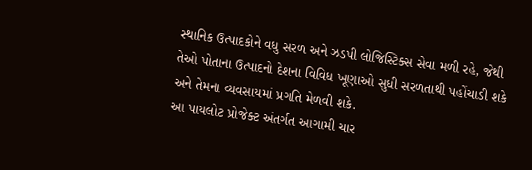સ્થાનિક ઉત્પાદકોને વધુ સરળ અને ઝડપી લોજિસ્ટિક્સ સેવા મળી રહે, જેથી તેઓ પોતાના ઉત્પાદનો દેશના વિવિધ ખૂણાઓ સુધી સરળતાથી પહોંચાડી શકે અને તેમના વ્યવસાયમાં પ્રગતિ મેળવી શકે.
આ પાયલોટ પ્રોજેક્ટ અંતર્ગત આગામી ચાર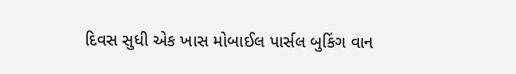દિવસ સુધી એક ખાસ મોબાઈલ પાર્સલ બુકિંગ વાન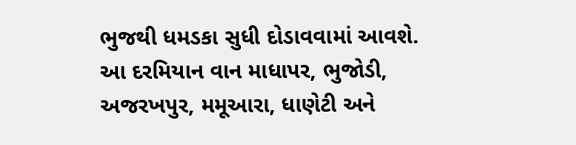ભુજથી ધમડકા સુધી દોડાવવામાં આવશે. આ દરમિયાન વાન માધાપર, ભુજોડી, અજરખપુર, મમૂઆરા, ધાણેટી અને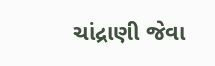ચાંદ્રાણી જેવા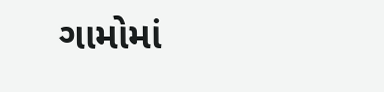ગામોમાં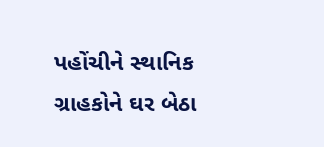પહોંચીને સ્થાનિક ગ્રાહકોને ઘર બેઠા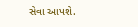સેવા આપશે.